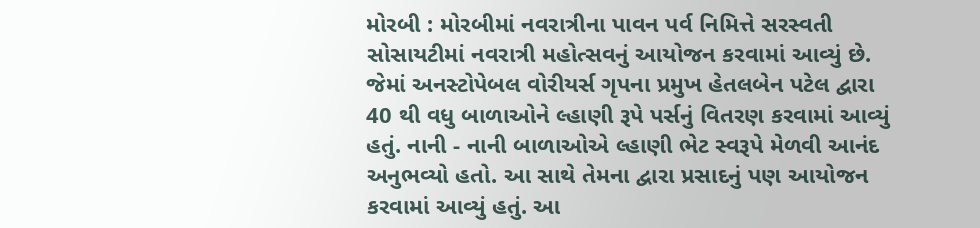મોરબી : મોરબીમાં નવરાત્રીના પાવન પર્વ નિમિત્તે સરસ્વતી સોસાયટીમાં નવરાત્રી મહોત્સવનું આયોજન કરવામાં આવ્યું છે. જેમાં અનસ્ટોપેબલ વોરીયર્સ ગૃપના પ્રમુખ હેતલબેન પટેલ દ્વારા 40 થી વધુ બાળાઓને લ્હાણી રૂપે પર્સનું વિતરણ કરવામાં આવ્યું હતું. નાની - નાની બાળાઓએ લ્હાણી ભેટ સ્વરૂપે મેળવી આનંદ અનુભવ્યો હતો. આ સાથે તેમના દ્વારા પ્રસાદનું પણ આયોજન કરવામાં આવ્યું હતું. આ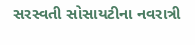સરસ્વતી સોસાયટીના નવરાત્રી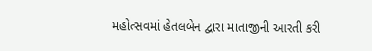મહોત્સવમાં હેતલબેન દ્વારા માતાજીની આરતી કરી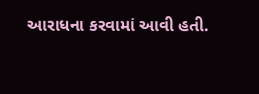આરાધના કરવામાં આવી હતી.